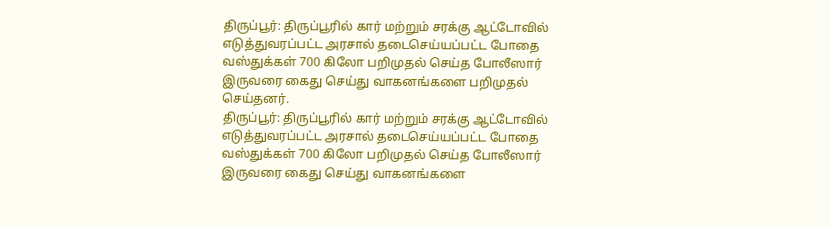திருப்பூர்: திருப்பூரில் கார் மற்றும் சரக்கு ஆட்டோவில் எடுத்துவரப்பட்ட அரசால் தடைசெய்யப்பட்ட போதை வஸ்துக்கள் 700 கிலோ பறிமுதல் செய்த போலீஸார் இருவரை கைது செய்து வாகனங்களை பறிமுதல் செய்தனர்.
திருப்பூர்: திருப்பூரில் கார் மற்றும் சரக்கு ஆட்டோவில் எடுத்துவரப்பட்ட அரசால் தடைசெய்யப்பட்ட போதை வஸ்துக்கள் 700 கிலோ பறிமுதல் செய்த போலீஸார் இருவரை கைது செய்து வாகனங்களை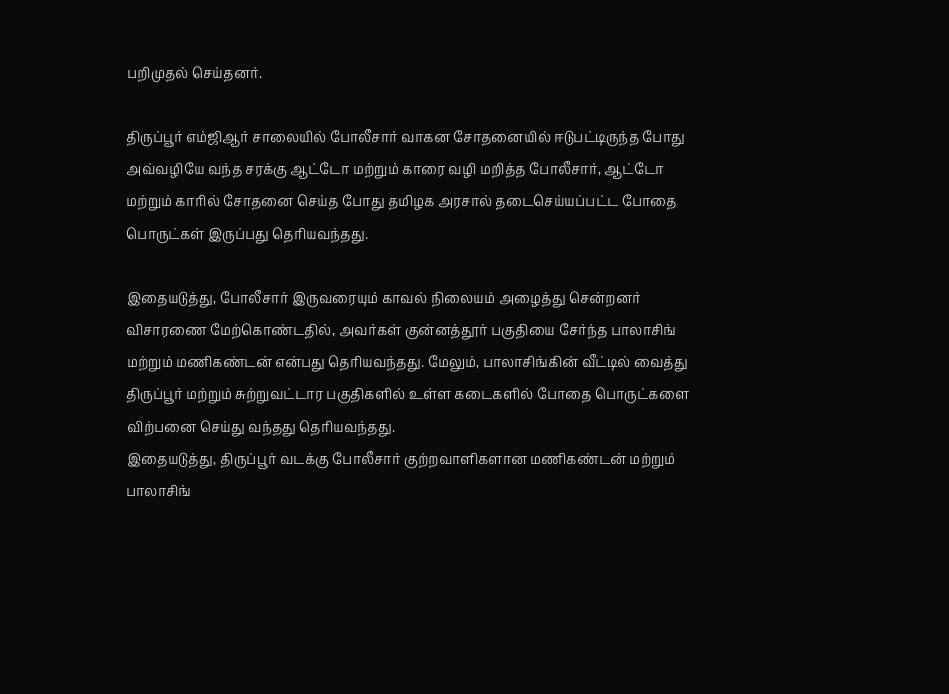பறிமுதல் செய்தனர்.

திருப்பூர் எம்ஜிஆர் சாலையில் போலீசார் வாகன சோதனையில் ஈடுபட்டிருந்த போது அவ்வழியே வந்த சரக்கு ஆட்டோ மற்றும் காரை வழி மறித்த போலீசார், ஆட்டோ மற்றும் காரில் சோதனை செய்த போது தமிழக அரசால் தடைசெய்யப்பட்ட போதை பொருட்கள் இருப்பது தெரியவந்தது.

இதையடுத்து, போலீசார் இருவரையும் காவல் நிலையம் அழைத்து சென்றனர் விசாரணை மேற்கொண்டதில், அவர்கள் குன்னத்தூர் பகுதியை சேர்ந்த பாலாசிங் மற்றும் மணிகண்டன் என்பது தெரியவந்தது. மேலும், பாலாசிங்கின் வீட்டில் வைத்து திருப்பூர் மற்றும் சுற்றுவட்டார பகுதிகளில் உள்ள கடைகளில் போதை பொருட்களை விற்பனை செய்து வந்தது தெரியவந்தது.
இதையடுத்து, திருப்பூர் வடக்கு போலீசார் குற்றவாளிகளான மணிகண்டன் மற்றும் பாலாசிங்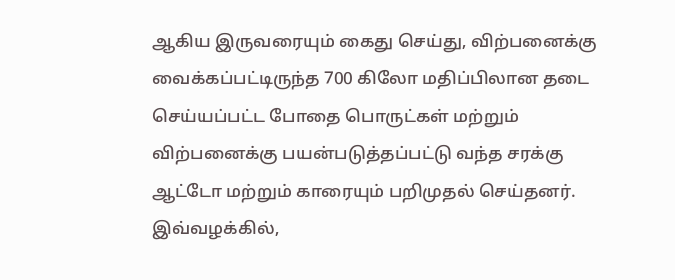ஆகிய இருவரையும் கைது செய்து, விற்பனைக்கு வைக்கப்பட்டிருந்த 700 கிலோ மதிப்பிலான தடை செய்யப்பட்ட போதை பொருட்கள் மற்றும் விற்பனைக்கு பயன்படுத்தப்பட்டு வந்த சரக்கு ஆட்டோ மற்றும் காரையும் பறிமுதல் செய்தனர்.
இவ்வழக்கில்,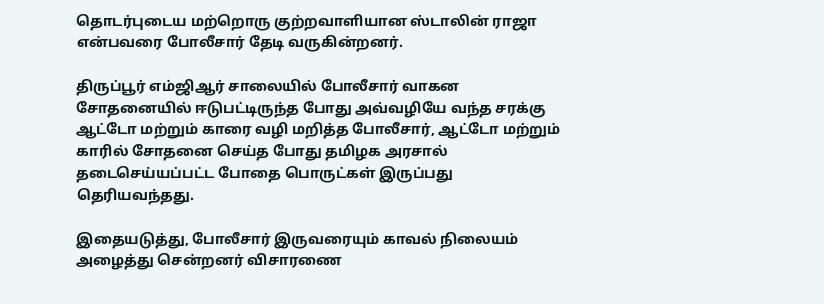தொடர்புடைய மற்றொரு குற்றவாளியான ஸ்டாலின் ராஜா என்பவரை போலீசார் தேடி வருகின்றனர்.

திருப்பூர் எம்ஜிஆர் சாலையில் போலீசார் வாகன சோதனையில் ஈடுபட்டிருந்த போது அவ்வழியே வந்த சரக்கு ஆட்டோ மற்றும் காரை வழி மறித்த போலீசார், ஆட்டோ மற்றும் காரில் சோதனை செய்த போது தமிழக அரசால் தடைசெய்யப்பட்ட போதை பொருட்கள் இருப்பது தெரியவந்தது.

இதையடுத்து, போலீசார் இருவரையும் காவல் நிலையம் அழைத்து சென்றனர் விசாரணை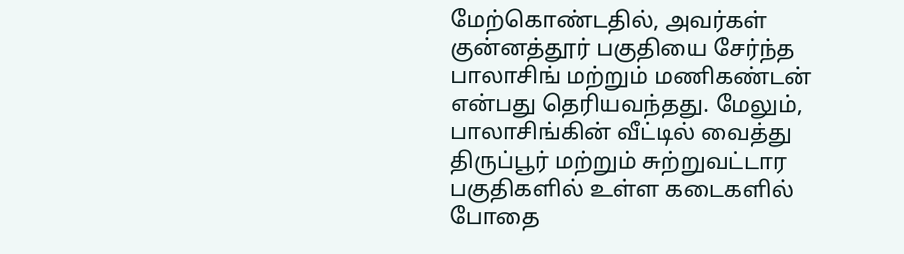மேற்கொண்டதில், அவர்கள் குன்னத்தூர் பகுதியை சேர்ந்த பாலாசிங் மற்றும் மணிகண்டன் என்பது தெரியவந்தது. மேலும், பாலாசிங்கின் வீட்டில் வைத்து திருப்பூர் மற்றும் சுற்றுவட்டார பகுதிகளில் உள்ள கடைகளில் போதை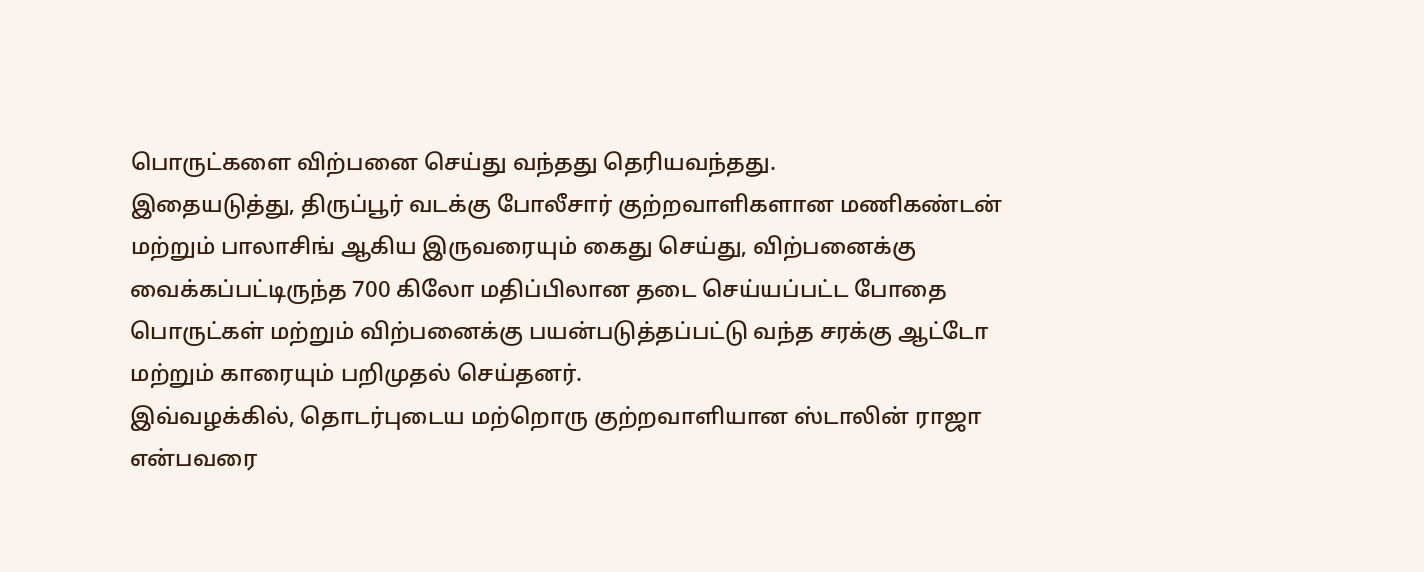பொருட்களை விற்பனை செய்து வந்தது தெரியவந்தது.
இதையடுத்து, திருப்பூர் வடக்கு போலீசார் குற்றவாளிகளான மணிகண்டன் மற்றும் பாலாசிங் ஆகிய இருவரையும் கைது செய்து, விற்பனைக்கு வைக்கப்பட்டிருந்த 700 கிலோ மதிப்பிலான தடை செய்யப்பட்ட போதை பொருட்கள் மற்றும் விற்பனைக்கு பயன்படுத்தப்பட்டு வந்த சரக்கு ஆட்டோ மற்றும் காரையும் பறிமுதல் செய்தனர்.
இவ்வழக்கில், தொடர்புடைய மற்றொரு குற்றவாளியான ஸ்டாலின் ராஜா என்பவரை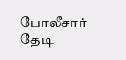போலீசார் தேடி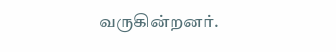வருகின்றனர்.